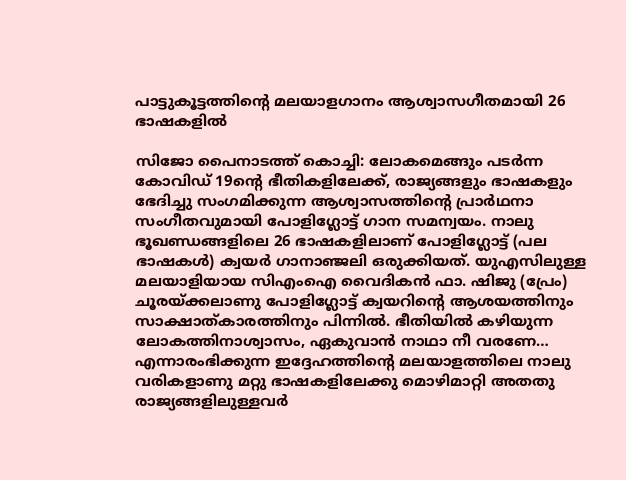പാട്ടുകൂട്ടത്തിന്‍റെ മലയാളഗാനം ആശ്വാസഗീതമായി 26 ഭാഷകളില്‍

സിജോ പൈനാടത്ത് കൊച്ചി: ലോകമെങ്ങും പടര്‍ന്ന കോവിഡ് 19ന്‍റെ ഭീതികളിലേക്ക്, രാജ്യങ്ങളും ഭാഷകളും ഭേദിച്ചു സംഗമിക്കുന്ന ആശ്വാസത്തിന്‍റെ പ്രാര്‍ഥനാ സംഗീതവുമായി പോളിഗ്ലോട്ട് ഗാന സമന്വയം. നാലു ഭൂഖണ്ഡങ്ങളിലെ 26 ഭാഷകളിലാണ് പോളിഗ്ലോട്ട് (പല ഭാഷകള്‍) ക്വയര്‍ ഗാനാഞ്ജലി ഒരുക്കിയത്. യുഎസിലുള്ള മലയാളിയായ സിഎംഐ വൈദികന്‍ ഫാ. ഷിജു (പ്രേം) ചൂരയ്ക്കലാണു പോളിഗ്ലോട്ട് ക്വയറിന്‍റെ ആശയത്തിനും സാക്ഷാത്കാരത്തിനും പിന്നില്‍. ഭീതിയില്‍ കഴിയുന്ന ലോകത്തിനാശ്വാസം, ഏകുവാന്‍ നാഥാ നീ വരണേ… എന്നാരംഭിക്കുന്ന ഇദ്ദേഹത്തിന്‍റെ മലയാളത്തിലെ നാലു വരികളാണു മറ്റു ഭാഷകളിലേക്കു മൊഴിമാറ്റി അതതു രാജ്യങ്ങളിലുള്ളവര്‍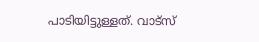പാടിയിട്ടുള്ളത്. വാട്സ്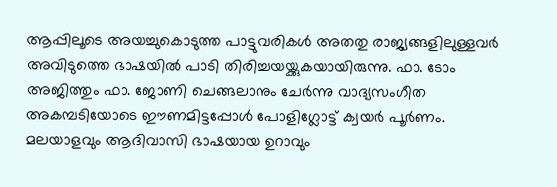ആപ്പിലൂടെ അയച്ചുകൊടുത്ത പാട്ടുവരികള്‍ അതതു രാജ്യങ്ങളിലുള്ളവര്‍ അവിടുത്തെ ഭാഷയില്‍ പാടി തിരിച്ചയയ്ക്കുകയായിരുന്നു. ഫാ. ടോം അജിത്തും ഫാ. ജോണി ചെങ്ങലാനും ചേര്‍ന്നു വാദ്യസംഗീത അകമ്പടിയോടെ ഈണമിട്ടപ്പോള്‍ പോളിഗ്ലോട്ട് ക്വയര്‍ പൂര്‍ണം. മലയാളവും ആദിവാസി ഭാഷയായ ഉറാവും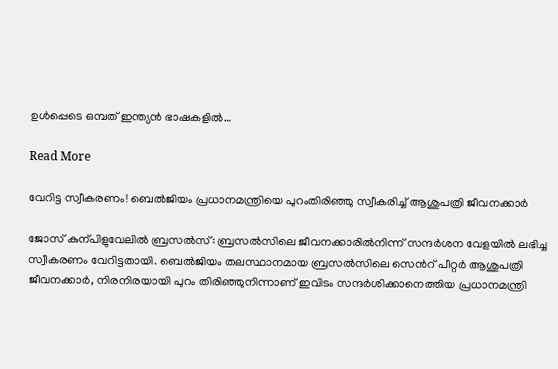ഉള്‍പ്പെടെ ഒമ്പത് ഇന്ത്യന്‍ ഭാഷകളില്‍…

Read More

വേറിട്ട സ്വീകരണം! ബെൽജിയം പ്രധാനമന്ത്രിയെ പുറംതിരിഞ്ഞു സ്വീകരിച്ച് ആശുപത്രി ജീവനക്കാർ

ജോസ് കുന്പിളുവേലിൽ ബ്രസൽസ്: ബ്രസൽസിലെ ജീവനക്കാരിൽനിന്ന് സന്ദർശന വേളയിൽ ലഭിച്ച സ്വീകരണം വേറിട്ടതായി. ബെൽജിയം തലസ്ഥാനമായ ബ്രസൽസിലെ സെന്‍റ് പീറ്റർ ആശുപത്രി ജീവനക്കാർ, നിരനിരയായി പുറം തിരിഞ്ഞുനിന്നാണ് ഇവിടം സന്ദർശിക്കാനെത്തിയ പ്രധാനമന്ത്രി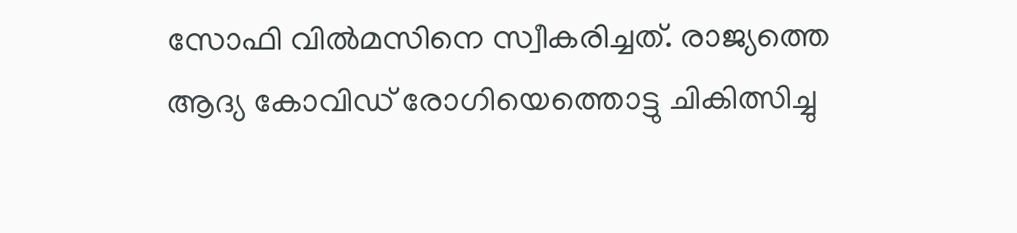സോഫി വിൽമസിനെ സ്വീകരിച്ചത്. രാജ്യത്തെ ആദ്യ കോവിഡ് രോഗിയെത്തൊട്ടു ചികിത്സിച്ചു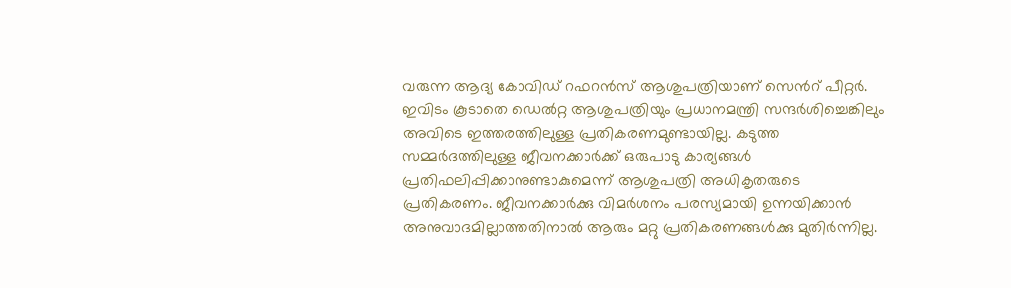വരുന്ന ആദ്യ കോവിഡ് റഫറൻസ് ആശുപത്രിയാണ് സെന്‍റ് പീറ്റർ. ഇവിടം കൂടാതെ ഡെൽറ്റ ആശുപത്രിയും പ്രധാനമന്ത്രി സന്ദർശിച്ചെങ്കിലും അവിടെ ഇത്തരത്തിലുള്ള പ്രതികരണമുണ്ടായില്ല. കടുത്ത സമ്മർദത്തിലുള്ള ജീവനക്കാർക്ക് ഒരുപാടു കാര്യങ്ങൾ പ്രതിഫലിപ്പിക്കാനുണ്ടാകുമെന്ന് ആശുപത്രി അധികൃതരുടെ പ്രതികരണം. ജീവനക്കാർക്കു വിമർശനം പരസ്യമായി ഉന്നയിക്കാൻ അനുവാദമില്ലാത്തതിനാൽ ആരും മറ്റു പ്രതികരണങ്ങൾക്കു മുതിർന്നില്ല.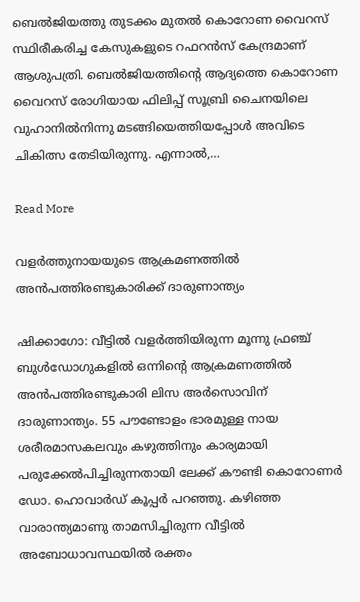ബെൽജിയത്തു തുടക്കം മുതൽ കൊറോണ വൈറസ് സ്ഥിരീകരിച്ച കേസുകളുടെ റഫറൻസ് കേന്ദ്രമാണ് ആശുപത്രി. ബെൽജിയത്തിന്‍റെ ആദ്യത്തെ കൊറോണ വൈറസ് രോഗിയായ ഫിലിപ്പ് സൂബ്രി ചൈനയിലെ വുഹാനിൽനിന്നു മടങ്ങിയെത്തിയപ്പോൾ അവിടെ ചികിത്സ തേടിയിരുന്നു. എന്നാൽ,…

Read More

വളർത്തുനായയുടെ ആക്രമണത്തിൽ അൻപത്തിരണ്ടുകാരിക്ക് ദാരുണാന്ത്യം

ഷിക്കാഗോ: വീട്ടിൽ വളർത്തിയിരുന്ന മൂന്നു ഫ്രഞ്ച് ബുൾഡോഗുകളിൽ ഒന്നിന്‍റെ ആക്രമണത്തിൽ അൻപത്തിരണ്ടുകാരി ലിസ അർസൊവിന് ദാരുണാന്ത്യം. 55 പൗണ്ടോളം ഭാരമുള്ള നായ ശരീരമാസകലവും കഴുത്തിനും കാര്യമായി പരുക്കേൽപിച്ചിരുന്നതായി ലേക്ക് കൗണ്ടി കൊറോണർ ഡോ. ഹൊവാർഡ് കൂപ്പർ പറഞ്ഞു. കഴിഞ്ഞ വാരാന്ത്യമാണു താമസിച്ചിരുന്ന വീട്ടിൽ അബോധാവസ്ഥയിൽ രക്തം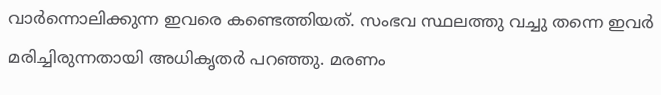വാർന്നൊലിക്കുന്ന ഇവരെ കണ്ടെത്തിയത്. സംഭവ സ്ഥലത്തു വച്ചു തന്നെ ഇവർ മരിച്ചിരുന്നതായി അധികൃതർ പറഞ്ഞു. മരണം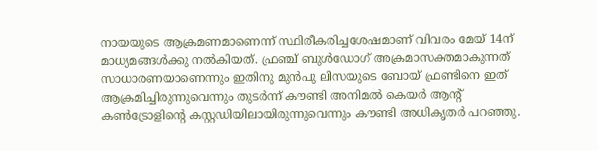നായയുടെ ആക്രമണമാണെന്ന് സ്ഥിരീകരിച്ചശേഷമാണ് വിവരം മേയ് 14ന് മാധ്യമങ്ങൾക്കു നൽകിയത്. ഫ്രഞ്ച് ബുൾഡോഗ് അക്രമാസക്തമാകുന്നത് സാധാരണയാണെന്നും ഇതിനു മുൻപു ലിസയുടെ ബോയ് ഫ്രണ്ടിനെ ഇത് ആക്രമിച്ചിരുന്നുവെന്നും തുടർന്ന് കൗണ്ടി അനിമൽ കെയർ ആന്‍റ് കണ്‍ട്രോളിന്‍റെ കസ്റ്റഡിയിലായിരുന്നുവെന്നും കൗണ്ടി അധികൃതർ പറഞ്ഞു.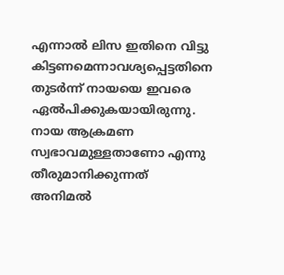എന്നാൽ ലിസ ഇതിനെ വിട്ടു കിട്ടണമെന്നാവശ്യപ്പെട്ടതിനെ തുടർന്ന് നായയെ ഇവരെ ഏൽപിക്കുകയായിരുന്നു. നായ ആക്രമണ സ്വഭാവമുള്ളതാണോ എന്നു തീരുമാനിക്കുന്നത് അനിമൽ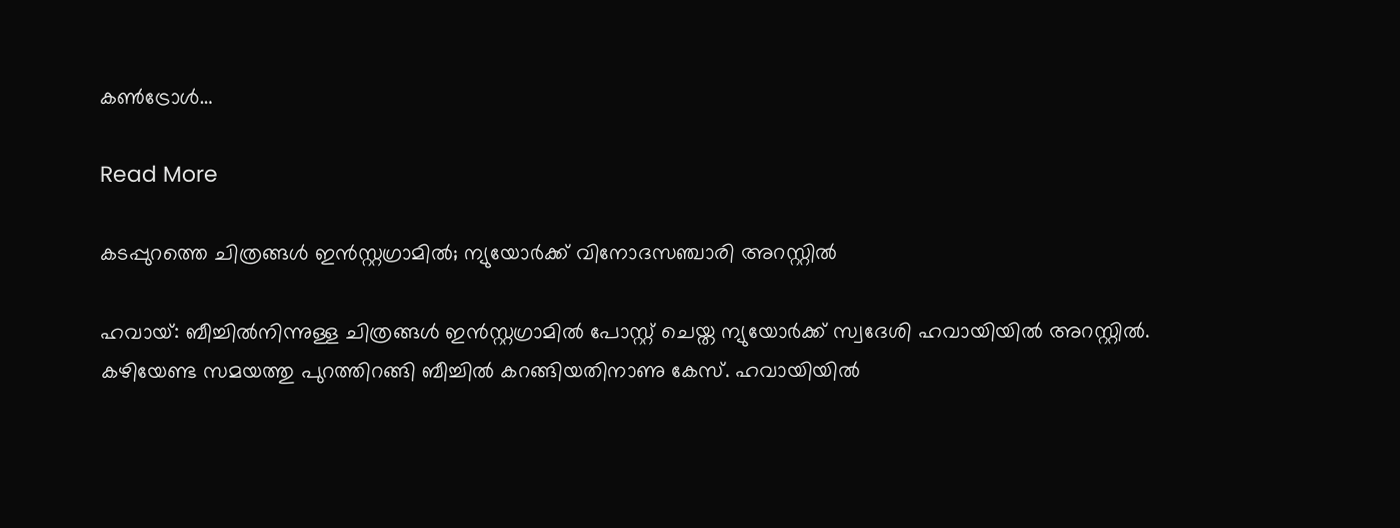കണ്‍ട്രോൾ…

Read More

കടപ്പുറത്തെ ചിത്രങ്ങൾ ഇൻസ്റ്റഗ്രാമിൽ; ന്യുയോർക്ക് വിനോദസഞ്ചാരി അറസ്റ്റിൽ

ഹവായ്: ബീച്ചിൽനിന്നുള്ള ചിത്രങ്ങൾ ഇൻസ്റ്റഗ്രാമിൽ പോസ്റ്റ് ചെയ്ത ന്യുയോർക്ക് സ്വദേശി ഹവായിയിൽ അറസ്റ്റിൽ. കഴിയേണ്ട സമയത്തു പുറത്തിറങ്ങി ബീച്ചിൽ കറങ്ങിയതിനാണു കേസ്. ഹവായിയിൽ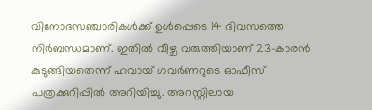വിനോദസഞ്ചാരികൾക്ക് ഉൾപ്പെടെ 14 ദിവസത്തെ നിർബന്ധമാണ്. ഇതിൽ വീഴ്ച വരുത്തിയാണ് 23-കാരൻ കുടുങ്ങിയതെന്ന് ഹവായ് ഗവർണറുടെ ഓഫീസ് പത്രക്കുറിപ്പിൽ അറിയിച്ചു. അറസ്റ്റിലായ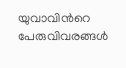യുവാവിന്‍റെ പേരുവിവരങ്ങൾ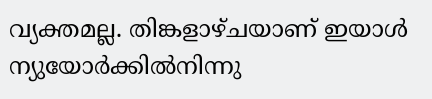വ്യക്തമല്ല. തിങ്കളാഴ്ചയാണ് ഇയാൾ ന്യുയോർക്കിൽനിന്നു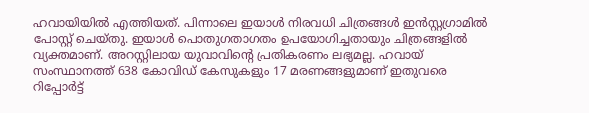ഹവായിയിൽ എത്തിയത്. പിന്നാലെ ഇയാൾ നിരവധി ചിത്രങ്ങൾ ഇൻസ്റ്റഗ്രാമിൽ പോസ്റ്റ് ചെയ്തു. ഇയാൾ പൊതുഗതാഗതം ഉപയോഗിച്ചതായും ചിത്രങ്ങളിൽ വ്യക്തമാണ്. അറസ്റ്റിലായ യുവാവിന്‍റെ പ്രതികരണം ലഭ്യമല്ല. ഹവായ് സംസ്ഥാനത്ത് 638 കോവിഡ് കേസുകളും 17 മരണങ്ങളുമാണ് ഇതുവരെ റിപ്പോർട്ട്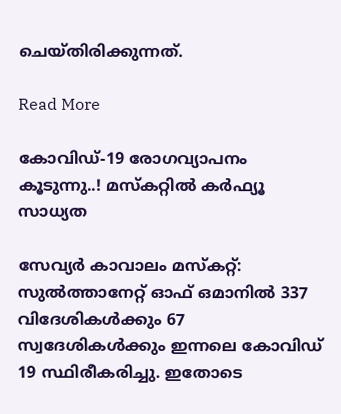ചെയ്തിരിക്കുന്നത്.

Read More

കോവിഡ്-19 രോഗവ്യാപനം കൂടുന്നു..! മസ്കറ്റിൽ കർഫ്യൂ സാധ്യത

സേവ്യർ കാവാലം മസ്കറ്റ്: സുൽത്താനേറ്റ് ഓഫ് ഒമാനിൽ 337 വിദേശികൾക്കും 67 സ്വദേശികൾക്കും ഇന്നലെ കോവിഡ് 19 സ്ഥിരീകരിച്ചു. ഇതോടെ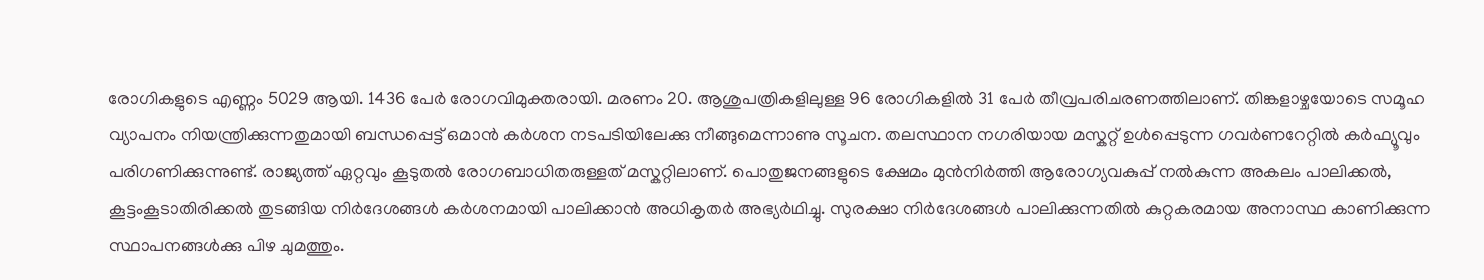രോഗികളുടെ എണ്ണം 5029 ആയി. 1436 പേർ രോഗവിമുക്തരായി. മരണം 20. ആശുപത്രികളിലുള്ള 96 രോഗികളിൽ 31 പേർ തീവ്രപരിചരണത്തിലാണ്. തിങ്കളാഴ്ചയോടെ സമൂഹ വ്യാപനം നിയന്ത്രിക്കുന്നതുമായി ബന്ധപ്പെട്ട് ഒമാൻ കർശന നടപടിയിലേക്കു നീങ്ങുമെന്നാണു സൂചന. തലസ്ഥാന നഗരിയായ മസ്കറ്റ് ഉൾപ്പെടുന്ന ഗവർണറേറ്റിൽ കർഫ്യൂവും പരിഗണിക്കുന്നുണ്ട്. രാജ്യത്ത് ഏറ്റവും കൂടുതൽ രോഗബാധിതരുള്ളത് മസ്കറ്റിലാണ്. പൊതുജനങ്ങളുടെ ക്ഷേമം മുൻനിർത്തി ആരോഗ്യവകുപ്പ് നൽകുന്ന അകലം പാലിക്കൽ, കൂട്ടംകൂടാതിരിക്കൽ തുടങ്ങിയ നിർദേശങ്ങൾ കർശനമായി പാലിക്കാൻ അധികൃതർ അഭ്യർഥിച്ചു. സുരക്ഷാ നിർദേശങ്ങൾ പാലിക്കുന്നതിൽ കുറ്റകരമായ അനാസ്ഥ കാണിക്കുന്ന സ്ഥാപനങ്ങൾക്കു പിഴ ചുമത്തും.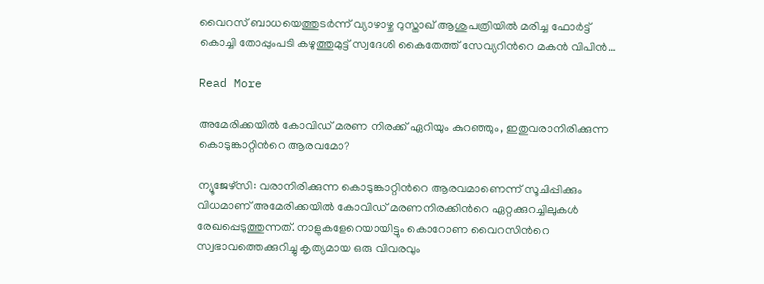വൈറസ് ബാധയെത്തുടർന്ന് വ്യാഴാഴ്ച റുസ്താഖ് ആശുപത്രിയിൽ മരിച്ച ഫോർട്ട് കൊച്ചി തോപ്പുംപടി കഴുത്തുമുട്ട് സ്വദേശി കൈതേത്ത് സേവ്യറിന്‍റെ മകൻ വിപിൻ…

Read More

അമേരിക്കയിൽ കോവിഡ് മരണ നിരക്ക് ഏറിയും കുറഞ്ഞും, ഇതുവരാനിരിക്കുന്ന കൊടുങ്കാറ്റിന്‍റെ ആരവമോ?

ന്യൂജേഴ്‌സി: വരാനിരിക്കുന്ന കൊടുങ്കാറ്റിന്‍റെ ആരവമാണെന്ന് സൂചിപ്പിക്കും വിധമാണ് അമേരിക്കയിൽ കോവിഡ് മരണനിരക്കിന്‍റെ ഏറ്റക്കുറച്ചിലുകൾ രേഖപ്പെടുത്തുന്നത്. നാളുകളേറെയായിട്ടും കൊറോണ വൈറസിന്‍റെ സ്വഭാവത്തെക്കുറിച്ചു കൃത്യമായ ഒരു വിവരവും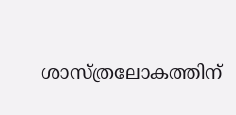ശാസ്ത്രലോകത്തിന്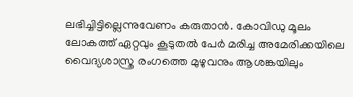ലഭിച്ചിട്ടില്ലെന്നുവേണം കരുതാൻ. കോവിഡു മൂലം ലോകത്ത് ഏറ്റവും കൂടുതൽ പേർ മരിച്ച അമേരിക്കയിലെ വൈദ്യശാസ്ത്ര രംഗത്തെ മുഴുവനും ആശങ്കയിലും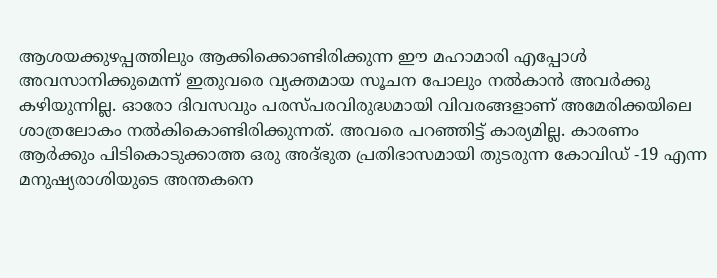ആശയക്കുഴപ്പത്തിലും ആക്കിക്കൊണ്ടിരിക്കുന്ന ഈ മഹാമാരി എപ്പോൾ അവസാനിക്കുമെന്ന് ഇതുവരെ വ്യക്തമായ സൂചന പോലും നൽകാൻ അവർക്കു കഴിയുന്നില്ല. ഓരോ ദിവസവും പരസ്‌പരവിരുദ്ധമായി വിവരങ്ങളാണ് അമേരിക്കയിലെ ശാത്രലോകം നൽകികൊണ്ടിരിക്കുന്നത്. അവരെ പറഞ്ഞിട്ട് കാര്യമില്ല. കാരണം ആർക്കും പിടികൊടുക്കാത്ത ഒരു അദ്ഭുത പ്രതിഭാസമായി തുടരുന്ന കോവിഡ് -19 എന്ന മനുഷ്യരാശിയുടെ അന്തകനെ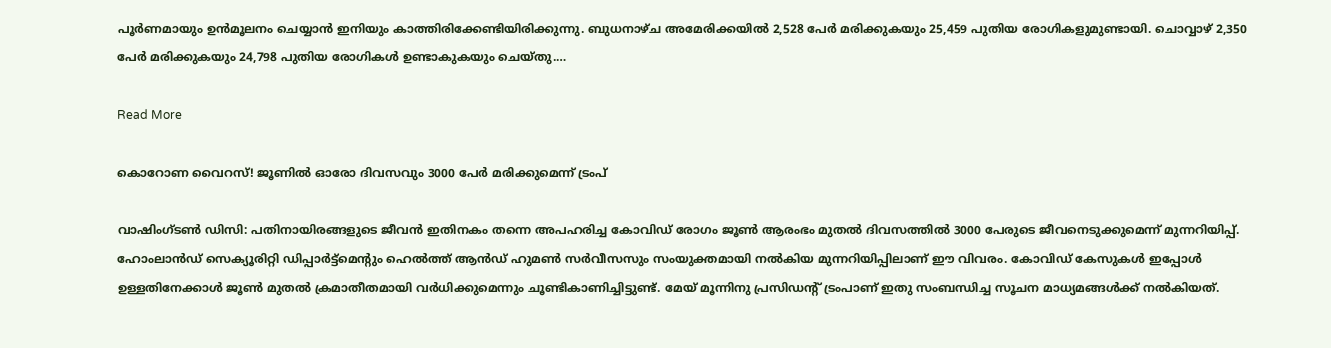പൂർണമായും ഉൻമൂലനം ചെയ്യാൻ ഇനിയും കാത്തിരിക്കേണ്ടിയിരിക്കുന്നു. ബുധനാഴ്ച അമേരിക്കയിൽ 2,528 പേർ മരിക്കുകയും 25,459 പുതിയ രോഗികളുമുണ്ടായി. ചൊവ്വാഴ് 2,350 പേർ മരിക്കുകയും 24,798 പുതിയ രോഗികൾ ഉണ്ടാകുകയും ചെയ്തു.…

Read More

കൊറോണ വൈറസ്! ജൂണിൽ ഓരോ ദിവസവും 3000 പേർ മരിക്കുമെന്ന് ട്രംപ്

വാഷിംഗ്ടൺ ഡിസി: പതിനായിരങ്ങളുടെ ജീവൻ ഇതിനകം തന്നെ അപഹരിച്ച കോവിഡ് രോഗം ജൂൺ ആരംഭം മുതൽ ദിവസത്തിൽ 3000 പേരുടെ ജീവനെടുക്കുമെന്ന് മുന്നറിയിപ്പ്. ഹോംലാൻഡ് സെക്യൂരിറ്റി ഡിപ്പാർട്ട്മെന്‍റും ഹെൽത്ത് ആൻഡ് ഹുമൺ സർവീസസും സംയുക്തമായി നൽകിയ മുന്നറിയിപ്പിലാണ് ഈ വിവരം. കോവിഡ് കേസുകൾ ഇപ്പോൾ ഉള്ളതിനേക്കാൾ ജൂൺ മുതൽ ക്രമാതീതമായി വർധിക്കുമെന്നും ചൂണ്ടികാണിച്ചിട്ടുണ്ട്. മേയ് മൂന്നിനു പ്രസിഡന്‍റ് ട്രംപാണ് ഇതു സംബന്ധിച്ച സൂചന മാധ്യമങ്ങൾക്ക് നൽകിയത്.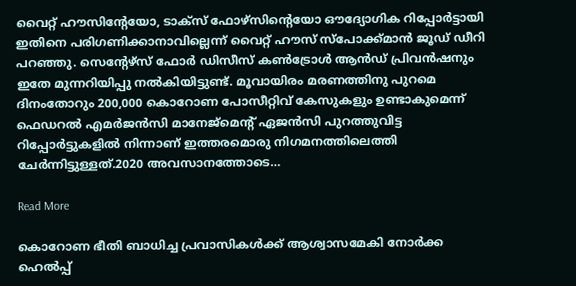വൈറ്റ് ഹൗസിന്‍റേയോ, ടാക്സ് ഫോഴ്സിന്‍റെയോ ഔദ്യോഗിക റിപ്പോർട്ടായി ഇതിനെ പരിഗണിക്കാനാവില്ലെന്ന് വൈറ്റ് ഹൗസ് സ്പോക്ക്മാൻ ജൂഡ് ഡീറി പറഞ്ഞു. സെന്‍റേഴ്സ് ഫോർ ഡിസീസ് കൺട്രോൾ ആൻഡ് പ്രിവൻഷനും ഇതേ മുന്നറിയിപ്പു നൽകിയിട്ടുണ്ട്. മൂവായിരം മരണത്തിനു പുറമെ ദിനംതോറും 200,000 കൊറോണ പോസീറ്റിവ് കേസുകളും ഉണ്ടാകുമെന്ന് ഫെഡറൽ എമർജൻസി മാനേജ്മെന്‍റ് ഏജൻസി പുറത്തുവിട്ട റിപ്പോർട്ടുകളിൽ നിന്നാണ് ഇത്തരമൊരു നിഗമനത്തിലെത്തി ചേർന്നിട്ടുള്ളത്.2020 അവസാനത്തോടെ…

Read More

കൊറോണ ഭീതി ബാധിച്ച പ്രവാസികള്‍ക്ക് ആശ്വാസമേകി നോര്‍ക്ക ഹെല്‍പ്പ്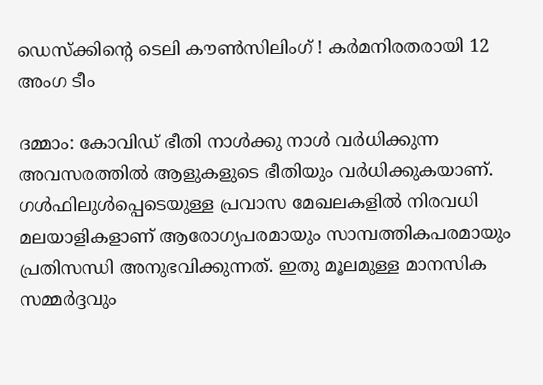ഡെസ്‌ക്കിന്റെ ടെലി കൗണ്‍സിലിംഗ് ! കര്‍മനിരതരായി 12 അംഗ ടീം

ദമ്മാം: കോവിഡ് ഭീതി നാള്‍ക്കു നാള്‍ വര്‍ധിക്കുന്ന അവസരത്തില്‍ ആളുകളുടെ ഭീതിയും വര്‍ധിക്കുകയാണ്. ഗള്‍ഫിലുള്‍പ്പെടെയുള്ള പ്രവാസ മേഖലകളില്‍ നിരവധി മലയാളികളാണ് ആരോഗ്യപരമായും സാമ്പത്തികപരമായും പ്രതിസന്ധി അനുഭവിക്കുന്നത്. ഇതു മൂലമുള്ള മാനസിക സമ്മര്‍ദ്ദവും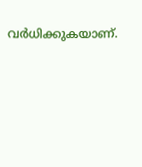വര്‍ധിക്കുകയാണ്.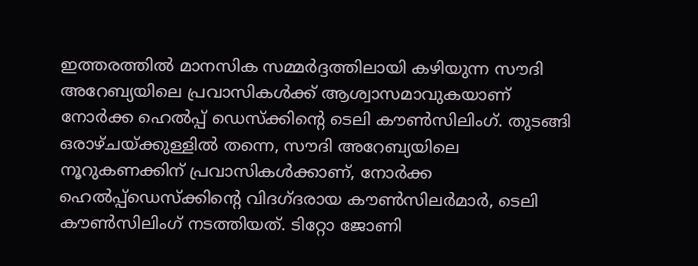ഇത്തരത്തില്‍ മാനസിക സമ്മര്‍ദ്ദത്തിലായി കഴിയുന്ന സൗദി അറേബ്യയിലെ പ്രവാസികള്‍ക്ക് ആശ്വാസമാവുകയാണ് നോര്‍ക്ക ഹെല്‍പ്പ് ഡെസ്‌ക്കിന്റെ ടെലി കൗണ്‍സിലിംഗ്. തുടങ്ങി ഒരാഴ്ചയ്ക്കുള്ളില്‍ തന്നെ, സൗദി അറേബ്യയിലെ നൂറുകണക്കിന് പ്രവാസികള്‍ക്കാണ്, നോര്‍ക്ക ഹെല്‍പ്പ്‌ഡെസ്‌ക്കിന്റെ വിദഗ്ദരായ കൗണ്‍സിലര്‍മാര്‍, ടെലി കൗണ്‍സിലിംഗ് നടത്തിയത്. ടിറ്റോ ജോണി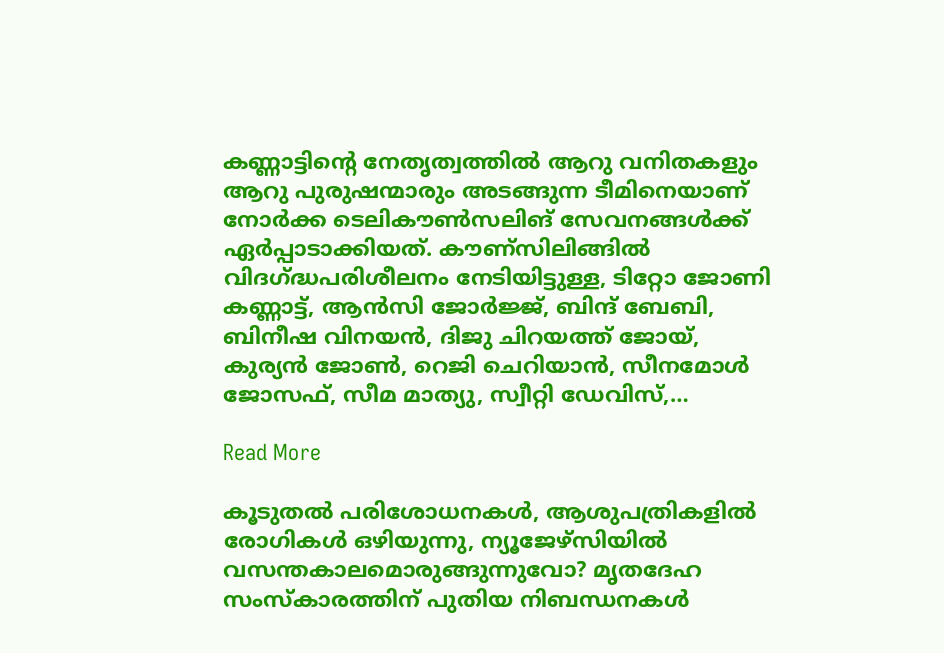കണ്ണാട്ടിന്റെ നേതൃത്വത്തില്‍ ആറു വനിതകളും ആറു പുരുഷന്മാരും അടങ്ങുന്ന ടീമിനെയാണ് നോര്‍ക്ക ടെലികൗണ്‍സലിങ് സേവനങ്ങള്‍ക്ക് ഏര്‍പ്പാടാക്കിയത്. കൗണ്‌സിലിങ്ങില്‍ വിദഗ്ദ്ധപരിശീലനം നേടിയിട്ടുള്ള, ടിറ്റോ ജോണി കണ്ണാട്ട്, ആന്‍സി ജോര്‍ജ്ജ്, ബിന്ദ് ബേബി, ബിനീഷ വിനയന്‍, ദിജു ചിറയത്ത് ജോയ്, കുര്യന്‍ ജോണ്‍, റെജി ചെറിയാന്‍, സീനമോള്‍ ജോസഫ്, സീമ മാത്യു, സ്വീറ്റി ഡേവിസ്,…

Read More

കൂടുതല്‍ പരിശോധനകള്‍, ആശുപത്രികളില്‍ രോഗികള്‍ ഒഴിയുന്നു, ന്യൂജേഴ്‌സിയില്‍ വസന്തകാലമൊരുങ്ങുന്നുവോ? മൃതദേഹ സംസ്‌കാരത്തിന് പുതിയ നിബന്ധനകള്‍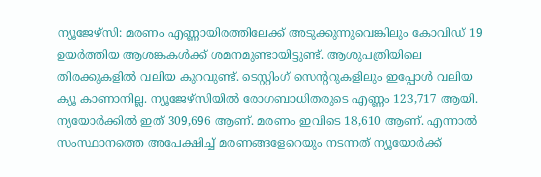ന്യൂജേഴ്‌സി: മരണം എണ്ണായിരത്തിലേക്ക് അടുക്കുന്നുവെങ്കിലും കോവിഡ് 19 ഉയര്‍ത്തിയ ആശങ്കകള്‍ക്ക് ശമനമുണ്ടായിട്ടുണ്ട്. ആശുപത്രിയിലെ തിരക്കുകളില്‍ വലിയ കുറവുണ്ട്. ടെസ്റ്റിംഗ് സെന്‍ററുകളിലും ഇപ്പോള്‍ വലിയ ക്യൂ കാണാനില്ല. ന്യൂജേഴ്‌സിയില്‍ രോഗബാധിതരുടെ എണ്ണം 123,717 ആയി. ന്യയോര്‍ക്കില്‍ ഇത് 309,696 ആണ്. മരണം ഇവിടെ 18,610 ആണ്. എന്നാല്‍ സംസ്ഥാനത്തെ അപേക്ഷിച്ച് മരണങ്ങളേറെയും നടന്നത് ന്യൂയോര്‍ക്ക്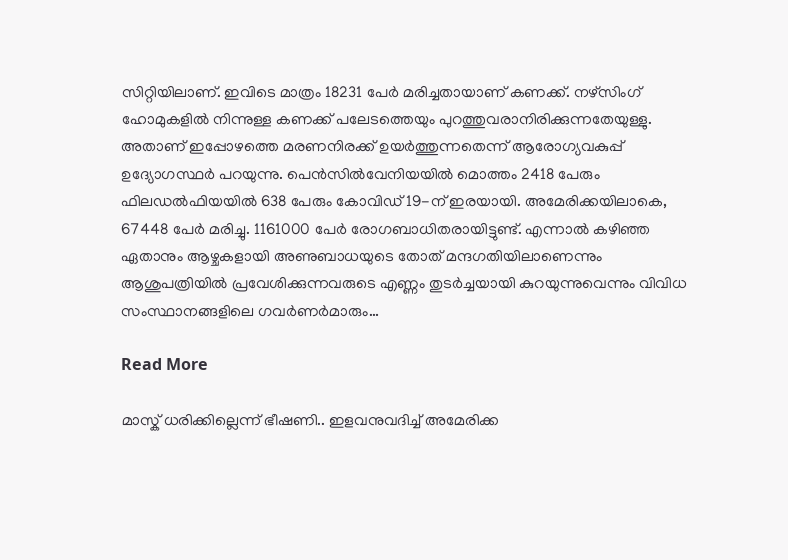സിറ്റിയിലാണ്. ഇവിടെ മാത്രം 18231 പേര്‍ മരിച്ചതായാണ് കണക്ക്. നഴ്സിംഗ് ഹോമുകളില്‍ നിന്നുള്ള കണക്ക് പലേടത്തെയും പുറത്തുവരാനിരിക്കുന്നതേയുള്ളു. അതാണ് ഇപ്പോഴത്തെ മരണനിരക്ക് ഉയര്‍ത്തുന്നതെന്ന് ആരോഗ്യവകുപ്പ് ഉദ്യോഗസ്ഥര്‍ പറയുന്നു. പെന്‍സില്‍വേനിയയില്‍ മൊത്തം 2418 പേരും ഫിലഡല്‍ഫിയയില്‍ 638 പേരും കോവിഡ് 19-ന് ഇരയായി. അമേരിക്കയിലാകെ, 67448 പേര്‍ മരിച്ചു. 1161000 പേര്‍ രോഗബാധിതരായിട്ടുണ്ട്. എന്നാല്‍ കഴിഞ്ഞ ഏതാനും ആഴ്ചകളായി അണുബാധയുടെ തോത് മന്ദഗതിയിലാണെന്നും ആശുപത്രിയില്‍ പ്രവേശിക്കുന്നവരുടെ എണ്ണം തുടര്‍ച്ചയായി കുറയുന്നുവെന്നും വിവിധ സംസ്ഥാനങ്ങളിലെ ഗവര്‍ണര്‍മാരും…

Read More

മാസ്ക് ധരിക്കില്ലെന്ന് ഭീഷണി.. ഇളവനുവദിച്ച് അമേരിക്ക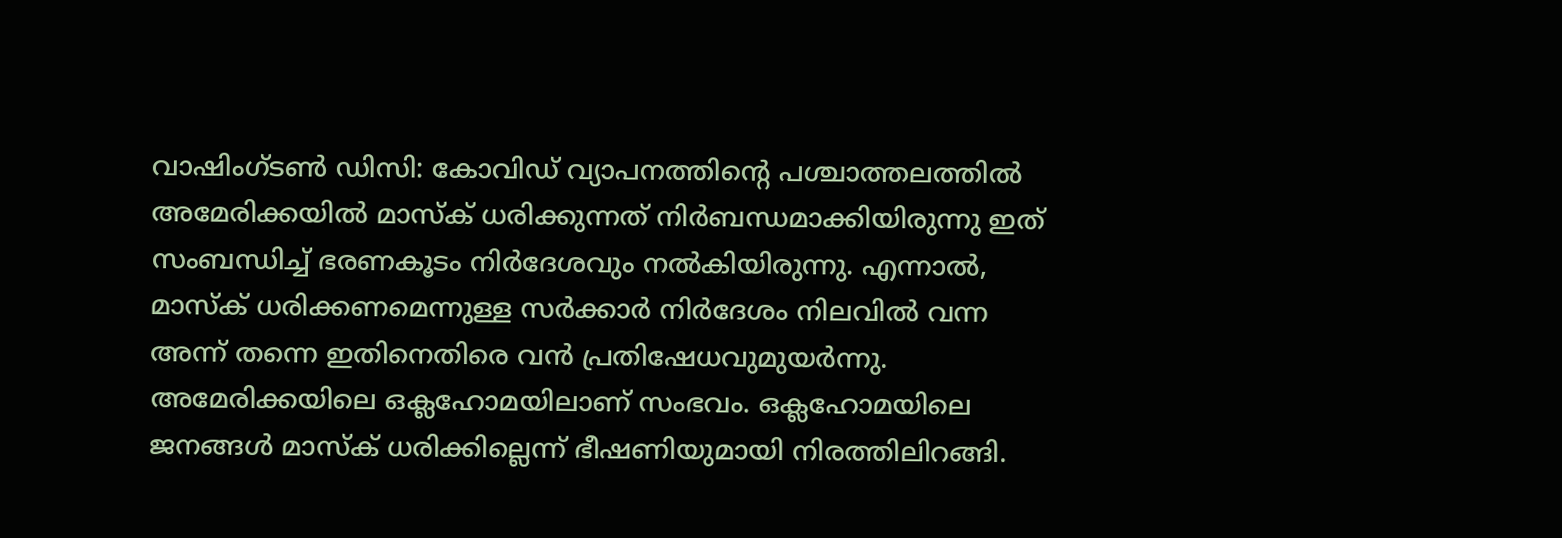വാഷിംഗ്ടണ്‍ ഡിസി: കോവിഡ് വ്യാപനത്തിന്‍റെ പശ്ചാത്തലത്തിൽ അമേരിക്കയിൽ മാസ്ക് ധരിക്കുന്നത് നിർബന്ധമാക്കിയിരുന്നു ഇത് സംബന്ധിച്ച് ഭരണകൂടം നിർദേശവും നൽകിയിരുന്നു. എന്നാൽ, മാസ്ക് ധരിക്കണമെന്നുള്ള സർക്കാർ നിർദേശം നിലവിൽ വന്ന അന്ന് തന്നെ ഇതിനെതിരെ വൻ പ്രതിഷേധവുമുയർന്നു. അമേരിക്കയിലെ ഒക്ലഹോമയിലാണ് സംഭവം. ഒക്ലഹോമയിലെ ജനങ്ങൾ മാസ്ക് ധരിക്കില്ലെന്ന് ഭീഷണിയുമായി നിരത്തിലിറങ്ങി.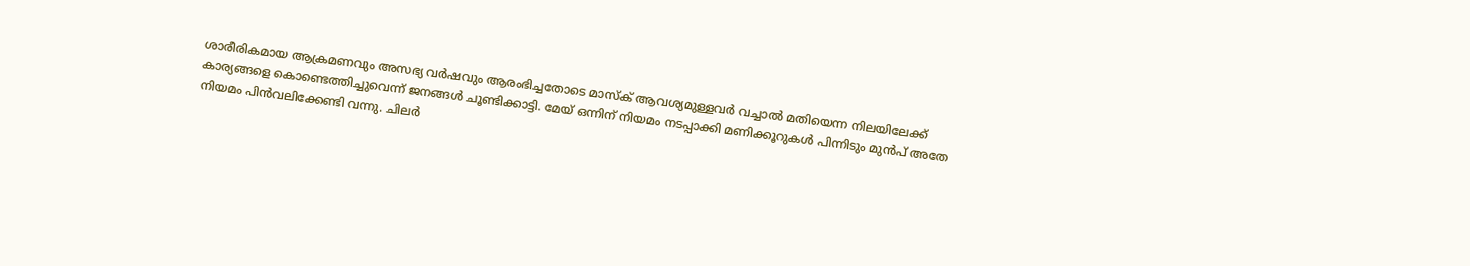ശാരീരികമായ ആക്രമണവും അസഭ്യ വർഷവും ആരംഭിച്ചതോടെ മാസ്ക് ആവശ്യമുള്ളവർ വച്ചാൽ മതിയെന്ന നിലയിലേക്ക് കാര്യങ്ങളെ കൊണ്ടെത്തിച്ചുവെന്ന് ജനങ്ങൾ ചൂണ്ടിക്കാട്ടി. മേയ് ഒന്നിന് നിയമം നടപ്പാക്കി മണിക്കൂറുകൾ പിന്നിടും മുൻപ് അതേ നിയമം പിൻവലിക്കേണ്ടി വന്നു. ചിലർ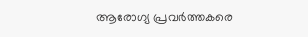ആരോഗ്യ പ്രവർത്തകരെ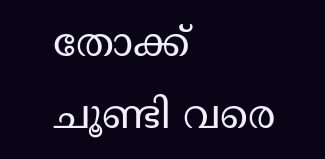തോക്ക് ചൂണ്ടി വരെ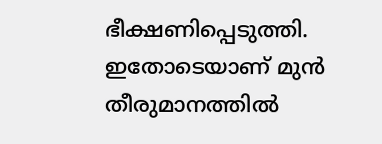ഭീക്ഷണിപ്പെടുത്തി. ഇതോടെയാണ് മുൻ തീരുമാനത്തിൽ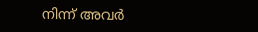നിന്ന് അവർ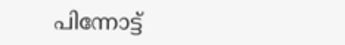പിന്നോട്ട്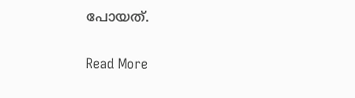പോയത്.

Read More